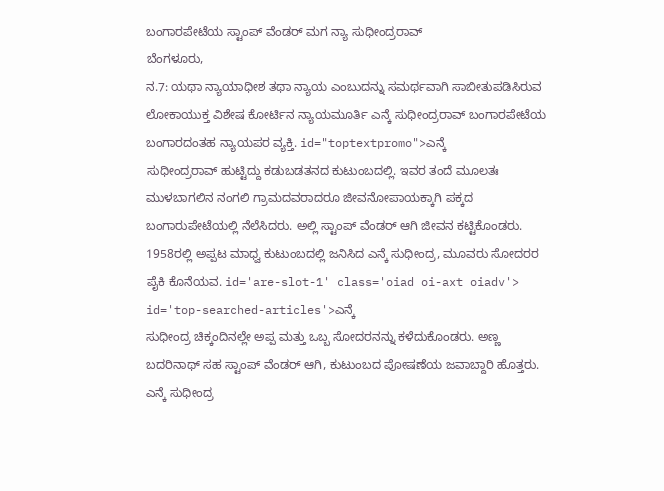ಬಂಗಾರಪೇಟೆಯ ಸ್ಟಾಂಪ್ ವೆಂಡರ್ ಮಗ ನ್ಯಾ ಸುಧೀಂದ್ರರಾವ್
ಬೆಂಗಳೂರು,
ನ.7: ಯಥಾ ನ್ಯಾಯಾಧೀಶ ತಥಾ ನ್ಯಾಯ ಎಂಬುದನ್ನು ಸಮರ್ಥವಾಗಿ ಸಾಬೀತುಪಡಿಸಿರುವ ಲೋಕಾಯುಕ್ತ ವಿಶೇಷ ಕೋರ್ಟಿನ ನ್ಯಾಯಮೂರ್ತಿ ಎನ್ಕೆ ಸುಧೀಂದ್ರರಾವ್ ಬಂಗಾರಪೇಟೆಯ ಬಂಗಾರದಂತಹ ನ್ಯಾಯಪರ ವ್ಯಕ್ತಿ. id="toptextpromo">ಎನ್ಕೆ
ಸುಧೀಂದ್ರರಾವ್ ಹುಟ್ಟಿದ್ದು ಕಡುಬಡತನದ ಕುಟುಂಬದಲ್ಲಿ. ಇವರ ತಂದೆ ಮೂಲತಃ ಮುಳಬಾಗಲಿನ ನಂಗಲಿ ಗ್ರಾಮದವರಾದರೂ ಜೀವನೋಪಾಯಕ್ಕಾಗಿ ಪಕ್ಕದ ಬಂಗಾರುಪೇಟೆಯಲ್ಲಿ ನೆಲೆಸಿದರು. ಅಲ್ಲಿ ಸ್ಟಾಂಪ್ ವೆಂಡರ್ ಆಗಿ ಜೀವನ ಕಟ್ಟಿಕೊಂಡರು. 1958ರಲ್ಲಿ ಅಪ್ಪಟ ಮಾಧ್ವ ಕುಟುಂಬದಲ್ಲಿ ಜನಿಸಿದ ಎನ್ಕೆ ಸುಧೀಂದ್ರ, ಮೂವರು ಸೋದರರ ಪೈಕಿ ಕೊನೆಯವ. id='are-slot-1' class='oiad oi-axt oiadv'> id='top-searched-articles'>ಎನ್ಕೆ
ಸುಧೀಂದ್ರ ಚಿಕ್ಕಂದಿನಲ್ಲೇ ಅಪ್ಪ ಮತ್ತು ಒಬ್ಬ ಸೋದರನನ್ನು ಕಳೆದುಕೊಂಡರು. ಅಣ್ಣ ಬದರಿನಾಥ್ ಸಹ ಸ್ಟಾಂಪ್ ವೆಂಡರ್ ಆಗಿ, ಕುಟುಂಬದ ಪೋಷಣೆಯ ಜವಾಬ್ದಾರಿ ಹೊತ್ತರು. ಎನ್ಕೆ ಸುಧೀಂದ್ರ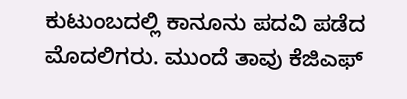ಕುಟುಂಬದಲ್ಲಿ ಕಾನೂನು ಪದವಿ ಪಡೆದ ಮೊದಲಿಗರು. ಮುಂದೆ ತಾವು ಕೆಜಿಎಫ್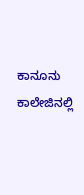ಕಾನೂನು ಕಾಲೇಜಿನಲ್ಲಿ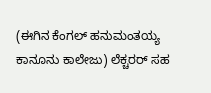(ಈಗಿನ ಕೆಂಗಲ್ ಹನುಮಂತಯ್ಯ ಕಾನೂನು ಕಾಲೇಜು) ಲೆಕ್ಚರರ್ ಸಹ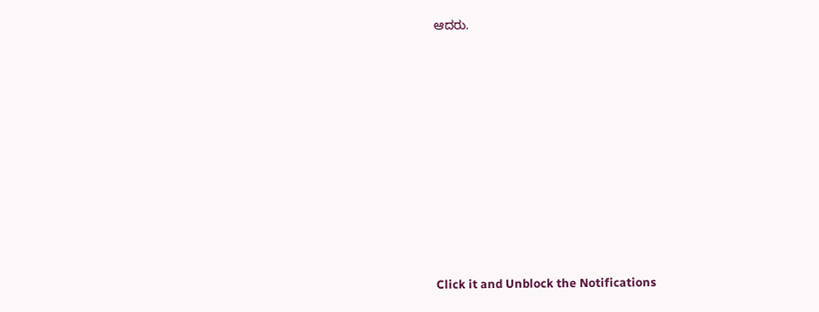ಆದರು.











Click it and Unblock the Notifications